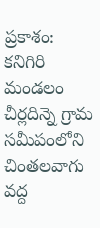ప్రకాశం: కనిగిరి మండలం చీర్లదిన్నె గ్రామ సమీపంలోని చింతలవాగు వద్ద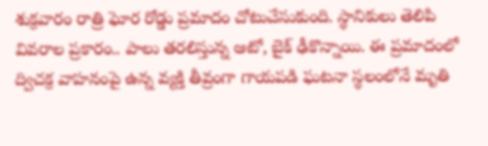శుక్రవారం రాత్రి ఘోర రోడ్డు ప్రమాదం చోటుచేసుకుంది. స్థానికులు తెలిపి వివరాల ప్రకారం.. పాలు తరలిస్తున్న ఆటో, బైక్ ఢీకొన్నాయి. ఈ ప్రమాదంలో ద్విచక్ర వాహనంపై ఉన్న వ్యక్తి తీవ్రంగా గాయపడి ఘటనా స్థలంలోనే మృతి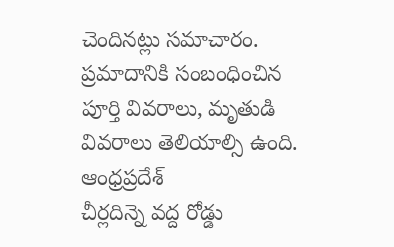చెందినట్లు సమాచారం. ప్రమాదానికి సంబంధించిన పూర్తి వివరాలు, మృతుడి వివరాలు తెలియాల్సి ఉంది.
ఆంధ్రప్రదేశ్
చీర్లదిన్నె వద్ద రోడ్డు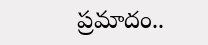ప్రమాదం..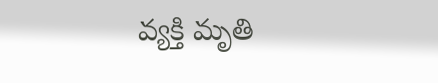వ్యక్తి మృతి